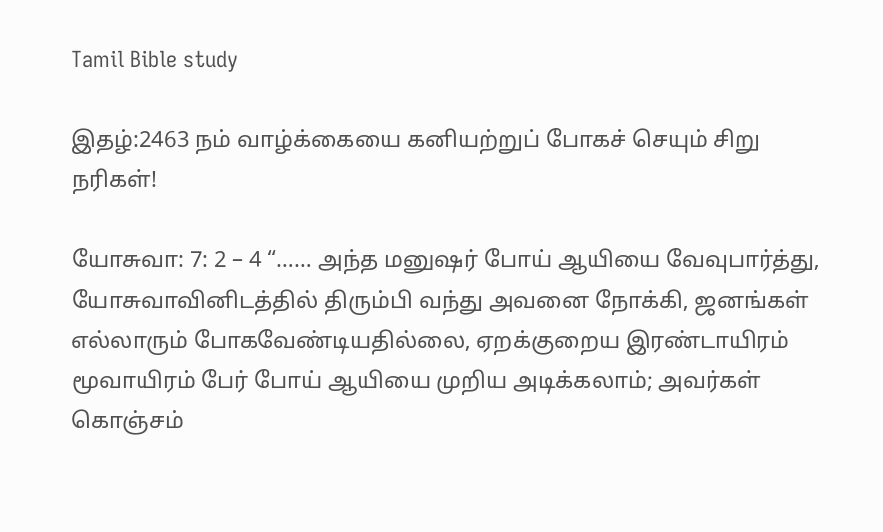Tamil Bible study

இதழ்:2463 நம் வாழ்க்கையை கனியற்றுப் போகச் செயும் சிறு நரிகள்!

யோசுவா: 7: 2 – 4 “…… அந்த மனுஷர் போய் ஆயியை வேவுபார்த்து, யோசுவாவினிடத்தில் திரும்பி வந்து அவனை நோக்கி, ஜனங்கள் எல்லாரும் போகவேண்டியதில்லை, ஏறக்குறைய இரண்டாயிரம் மூவாயிரம் பேர் போய் ஆயியை முறிய அடிக்கலாம்; அவர்கள் கொஞ்சம்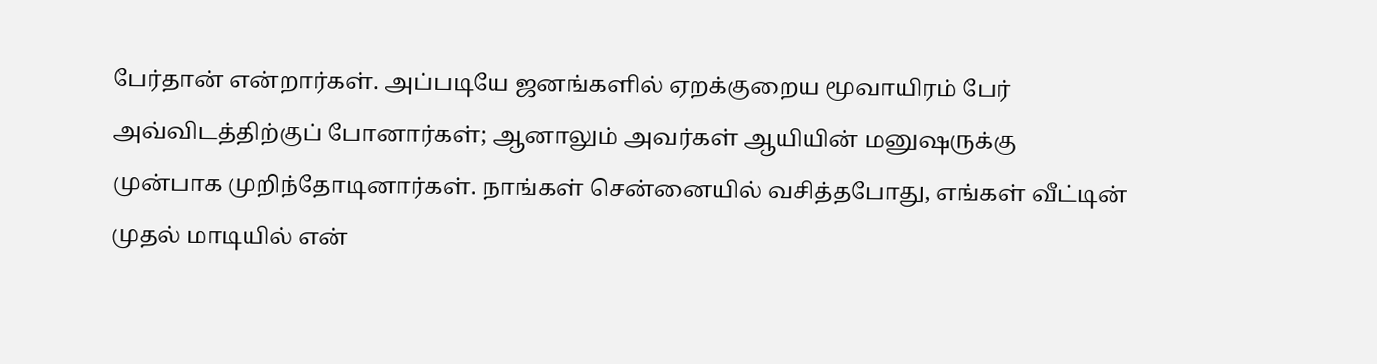பேர்தான் என்றார்கள். அப்படியே ஜனங்களில் ஏறக்குறைய மூவாயிரம் பேர் அவ்விடத்திற்குப் போனார்கள்; ஆனாலும் அவர்கள் ஆயியின் மனுஷருக்கு முன்பாக முறிந்தோடினார்கள். நாங்கள் சென்னையில் வசித்தபோது, எங்கள் வீட்டின் முதல் மாடியில் என்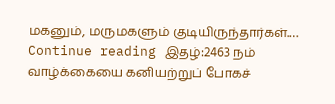மகனும், மருமகளும் குடியிருந்தார்கள்.… Continue reading இதழ்:2463 நம் வாழ்க்கையை கனியற்றுப் போகச்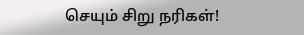செயும் சிறு நரிகள்!